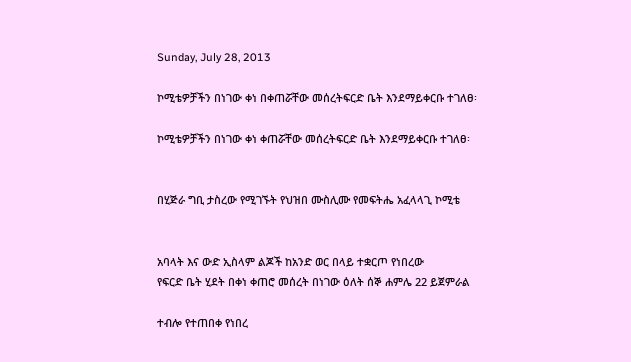Sunday, July 28, 2013

ኮሚቴዎቻችን በነገው ቀነ በቀጠሯቸው መሰረትፍርድ ቤት እንደማይቀርቡ ተገለፀ፡

ኮሚቴዎቻችን በነገው ቀነ ቀጠሯቸው መሰረትፍርድ ቤት እንደማይቀርቡ ተገለፀ፡


በሂጅራ ግቢ ታስረው የሚገኙት የህዝበ ሙስሊሙ የመፍትሔ አፈላላጊ ኮሚቴ


አባላት እና ውድ ኢስላም ልጆች ከአንድ ወር በላይ ተቋርጦ የነበረው
የፍርድ ቤት ሂደት በቀነ ቀጠሮ መሰረት በነገው ዕለት ሰኞ ሐምሌ 22 ይጀምራል

ተብሎ የተጠበቀ የነበረ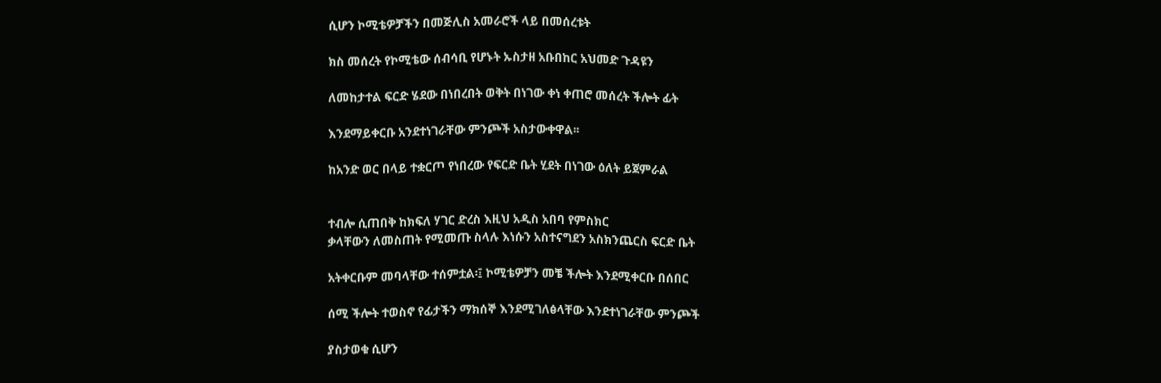ሲሆን ኮሚቴዎቻችን በመጅሊስ አመራሮች ላይ በመሰረቱት

ክስ መሰረት የኮሚቴው ሰብሳቢ የሆኑት ኡስታዘ አቡበከር አህመድ ጉዳዩን

ለመከታተል ፍርድ ሄደው በነበረበት ወቅት በነገው ቀነ ቀጠሮ መሰረት ችሎት ፊት

እንደማይቀርቡ አንደተነገራቸው ምንጮች አስታውቀዋል፡፡

ከአንድ ወር በላይ ተቋርጦ የነበረው የፍርድ ቤት ሂደት በነገው ዕለት ይጀምራል


ተብሎ ሲጠበቅ ከክፍለ ሃገር ድረስ እዚህ አዲስ አበባ የምስክር
ቃላቸውን ለመስጠት የሚመጡ ስላሉ እነሱን አስተናግደን አስክንጨርስ ፍርድ ቤት

አትቀርቡም መባላቸው ተሰምቷል፡፤ ኮሚቴዎቻን መቼ ችሎት እንደሚቀርቡ በሰበር

ሰሚ ችሎት ተወስኖ የፊታችን ማክሰኞ እንደሚገለፅላቸው እንደተነገራቸው ምንጮች

ያስታወቁ ሲሆን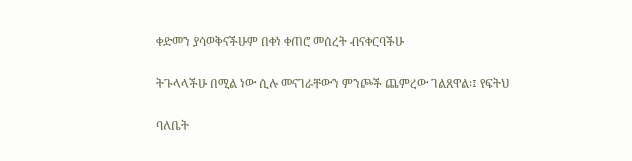ቀድመን ያሳወቅናችሁም በቀነ ቀጠሮ መሰረት ብናቀርባችሁ

ትጉላላችሁ በሚል ነው ሲሉ መናገራቸውን ምንጮች ጨምረው ገልጸዋል፡፤ የፍትህ

ባለቤት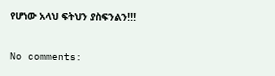የሆነው አላህ ፍትህን ያስፍንልን!!!

No comments: